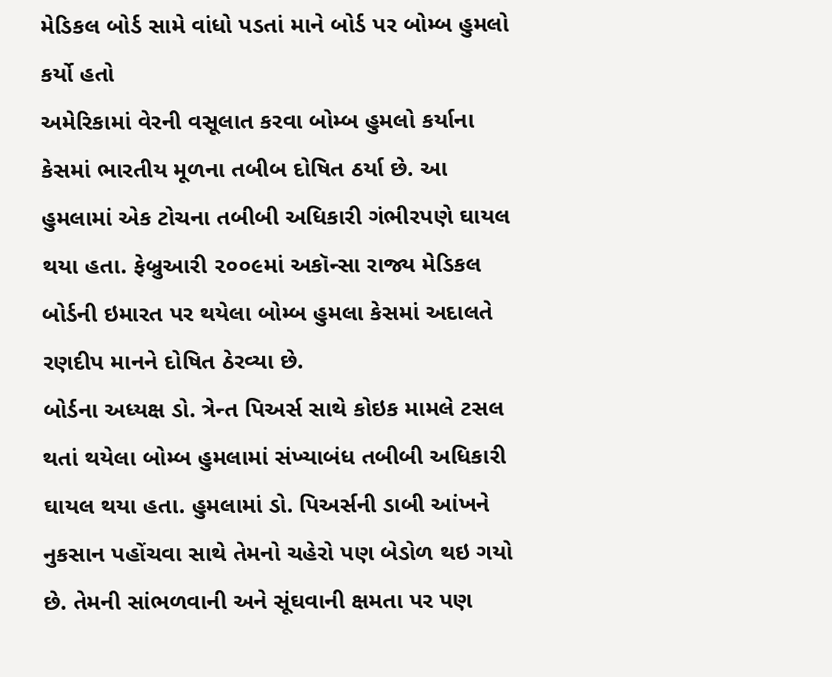મેડિકલ બોર્ડ સામે વાંધો પડતાં માને બોર્ડ પર બોમ્બ હુમલો કર્યો હતો
અમેરિકામાં વેરની વસૂલાત કરવા બોમ્બ હુમલો કર્યાના કેસમાં ભારતીય મૂળના તબીબ દોષિત ઠર્યા છે. આ હુમલામાં એક ટોચના તબીબી અધિકારી ગંભીરપણે ઘાયલ થયા હતા. ફેબ્રુઆરી ૨૦૦૯માં અકૉન્સા રાજ્ય મેડિકલ બોર્ડની ઇમારત પર થયેલા બોમ્બ હુમલા કેસમાં અદાલતે રણદીપ માનને દોષિત ઠેરવ્યા છે.
બોર્ડના અધ્યક્ષ ડો. ત્રેન્ત પિઅર્સ સાથે કોઇક મામલે ટસલ થતાં થયેલા બોમ્બ હુમલામાં સંખ્યાબંધ તબીબી અધિકારી ઘાયલ થયા હતા. હુમલામાં ડો. પિઅર્સની ડાબી આંખને નુકસાન પહોંચવા સાથે તેમનો ચહેરો પણ બેડોળ થઇ ગયો છે. તેમની સાંભળવાની અને સૂંઘવાની ક્ષમતા પર પણ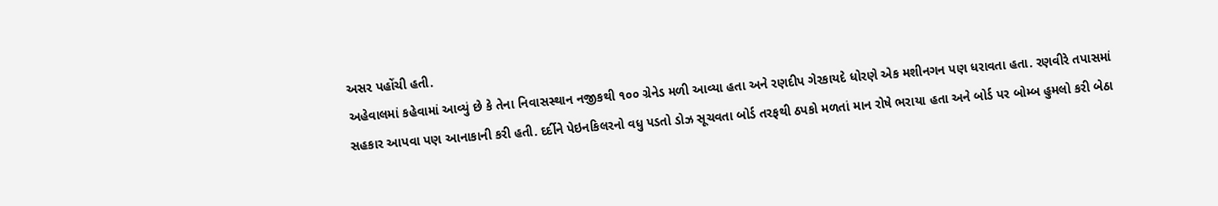અસર પહોંચી હતી.
અહેવાલમાં કહેવામાં આવ્યું છે કે તેના નિવાસસ્થાન નજીકથી ૧૦૦ ગ્રેનેડ મળી આવ્યા હતા અને રણદીપ ગેરકાયદે ધોરણે એક મશીનગન પણ ધરાવતા હતા. રણવીરે તપાસમાં સહકાર આપવા પણ આનાકાની કરી હતી. દર્દીને પેઇનકિલરનો વધુ પડતો ડોઝ સૂચવતા બોર્ડ તરફથી ઠપકો મળતાં માન રોષે ભરાયા હતા અને બોર્ડ પર બોમ્બ હુમલો કરી બેઠા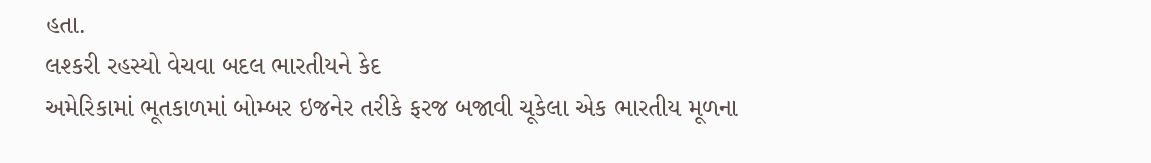હતા.
લશ્કરી રહસ્યો વેચવા બદલ ભારતીયને કેદ
અમેરિકામાં ભૂતકાળમાં બોમ્બર ઇજનેર તરીકે ફરજ બજાવી ચૂકેલા એક ભારતીય મૂળના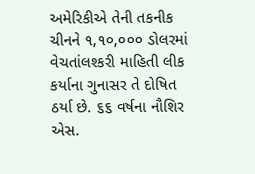અમેરિકીએ તેની તકનીક ચીનને ૧,૧૦,૦૦૦ ડોલરમાં વેચતાંલશ્કરી માહિતી લીક કર્યાના ગુનાસર તે દોષિત ઠર્યા છે. ૬૬ વર્ષના નૌશિર એસ.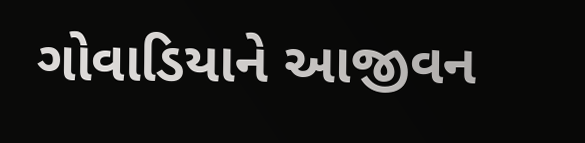ગોવાડિયાને આજીવન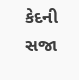કેદની સજા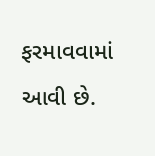ફરમાવવામાં આવી છે.